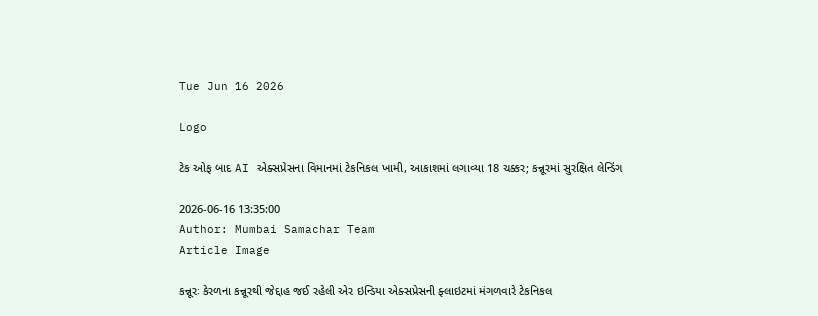Tue Jun 16 2026

Logo

ટેક ઓફ બાદ AI એક્સપ્રેસના વિમાનમાં ટેકનિકલ ખામી, આકાશમાં લગાવ્યા 18 ચક્કર; કન્નૂરમાં સુરક્ષિત લેન્ડિંગ

2026-06-16 13:35:00
Author: Mumbai Samachar Team
Article Image

કન્નૂરઃ કેરળના કન્નૂરથી જેદ્દાહ જઈ રહેલી એર ઇન્ડિયા એક્સપ્રેસની ફ્લાઇટમાં મંગળવારે ટેકનિકલ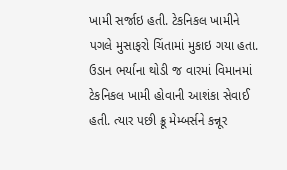ખામી સર્જાઇ હતી. ટેકનિકલ ખામીને પગલે મુસાફરો ચિંતામાં મુકાઇ ગયા હતા. ઉડાન ભર્યાના થોડી જ વારમાં વિમાનમાં ટેકનિકલ ખામી હોવાની આશંકા સેવાઈ હતી. ત્યાર પછી ક્રૂ મેમ્બર્સને કન્નૂર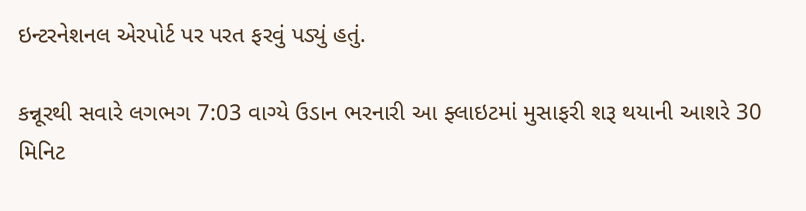ઇન્ટરનેશનલ એરપોર્ટ પર પરત ફરવું પડ્યું હતું.

કન્નૂરથી સવારે લગભગ 7:03 વાગ્યે ઉડાન ભરનારી આ ફ્લાઇટમાં મુસાફરી શરૂ થયાની આશરે 30 મિનિટ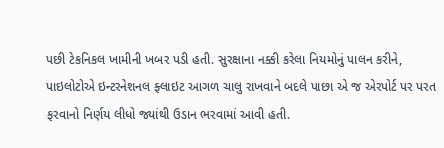પછી ટેકનિકલ ખામીની ખબર પડી હતી. સુરક્ષાના નક્કી કરેલા નિયમોનું પાલન કરીને, પાઇલોટોએ ઇન્ટરનેશનલ ફ્લાઇટ આગળ ચાલુ રાખવાને બદલે પાછા એ જ એરપોર્ટ પર પરત ફરવાનો નિર્ણય લીધો જ્યાંથી ઉડાન ભરવામાં આવી હતી.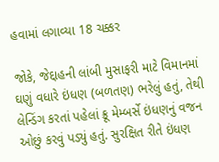હવામાં લગાવ્યા 18 ચક્કર

જોકે, જેદ્દાહની લાંબી મુસાફરી માટે વિમાનમાં ઘણું વધારે ઇંધણ (બળતણ) ભરેલું હતું, તેથી લેન્ડિંગ કરતાં પહેલાં ક્રૂ મેમ્બર્સે ઇંધણનું વજન ઓછું કરવું પડ્યું હતું. સુરક્ષિત રીતે ઇંધણ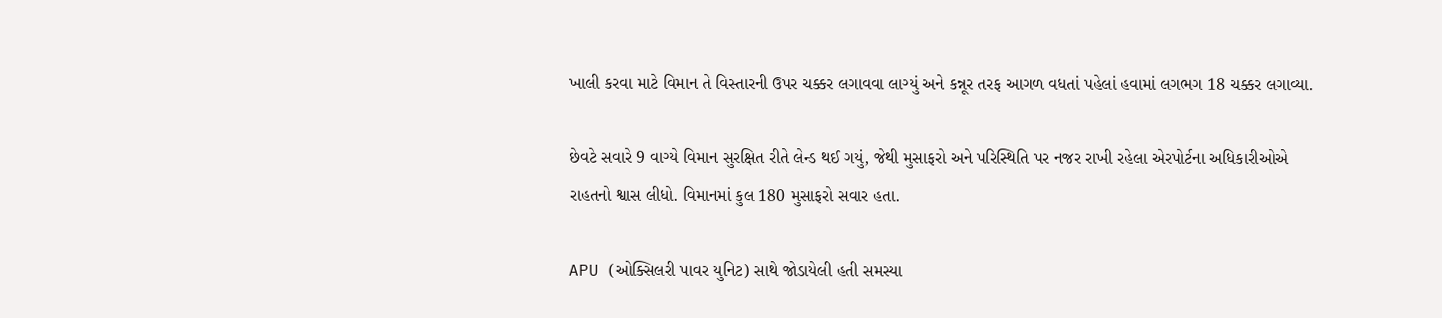ખાલી કરવા માટે વિમાન તે વિસ્તારની ઉપર ચક્કર લગાવવા લાગ્યું અને કન્નૂર તરફ આગળ વધતાં પહેલાં હવામાં લગભગ 18 ચક્કર લગાવ્યા.

છેવટે સવારે 9 વાગ્યે વિમાન સુરક્ષિત રીતે લેન્ડ થઈ ગયું, જેથી મુસાફરો અને પરિસ્થિતિ પર નજર રાખી રહેલા એરપોર્ટના અધિકારીઓએ રાહતનો શ્વાસ લીધો. વિમાનમાં કુલ 180 મુસાફરો સવાર હતા.

APU (ઓક્સિલરી પાવર યુનિટ) સાથે જોડાયેલી હતી સમસ્યા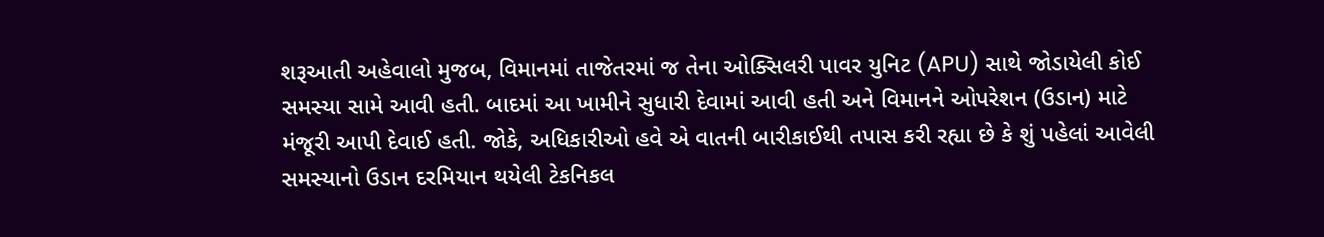શરૂઆતી અહેવાલો મુજબ, વિમાનમાં તાજેતરમાં જ તેના ઓક્સિલરી પાવર યુનિટ (APU) સાથે જોડાયેલી કોઈ સમસ્યા સામે આવી હતી. બાદમાં આ ખામીને સુધારી દેવામાં આવી હતી અને વિમાનને ઓપરેશન (ઉડાન) માટે મંજૂરી આપી દેવાઈ હતી. જોકે, અધિકારીઓ હવે એ વાતની બારીકાઈથી તપાસ કરી રહ્યા છે કે શું પહેલાં આવેલી સમસ્યાનો ઉડાન દરમિયાન થયેલી ટેકનિકલ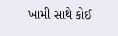ખામી સાથે કોઈ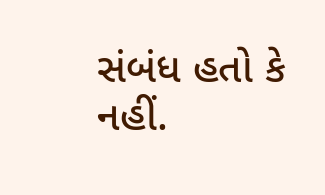સંબંધ હતો કે નહીં.